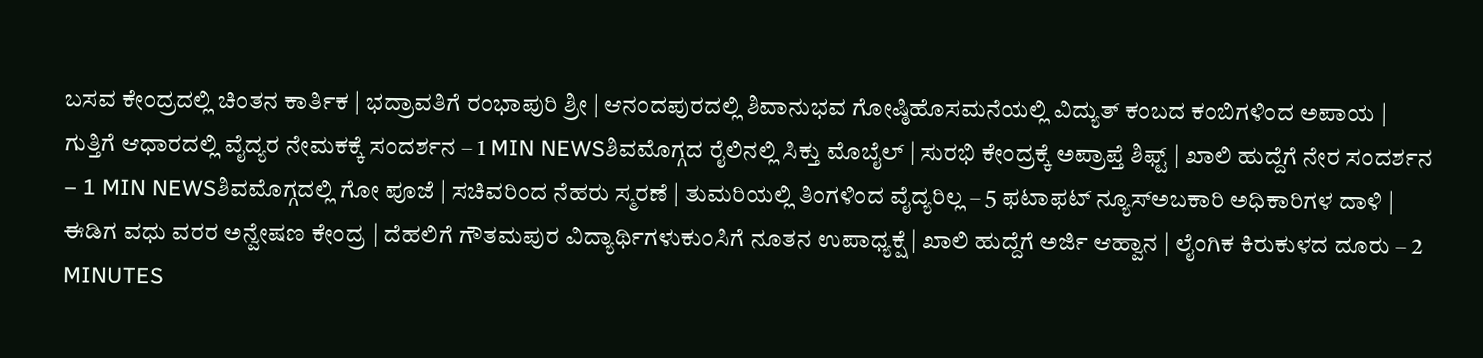ಬಸವ ಕೇಂದ್ರದಲ್ಲಿ ಚಿಂತನ ಕಾರ್ತಿಕ | ಭದ್ರಾವತಿಗೆ ರಂಭಾಪುರಿ ಶ್ರೀ | ಆನಂದಪುರದಲ್ಲಿ ಶಿವಾನುಭವ ಗೋಷ್ಠಿಹೊಸಮನೆಯಲ್ಲಿ ವಿದ್ಯುತ್ ಕಂಬದ ಕಂಬಿಗಳಿಂದ ಅಪಾಯ | ಗುತ್ತಿಗೆ ಆಧಾರದಲ್ಲಿ ವೈದ್ಯರ ನೇಮಕಕ್ಕೆ ಸಂದರ್ಶನ – 1 MIN NEWSಶಿವಮೊಗ್ಗದ ರೈಲಿನಲ್ಲಿ ಸಿಕ್ತು ಮೊಬೈಲ್ | ಸುರಭಿ ಕೇಂದ್ರಕ್ಕೆ ಅಪ್ರಾಪ್ತೆ ಶಿಫ್ಟ್ | ಖಾಲಿ ಹುದ್ದೆಗೆ ನೇರ ಸಂದರ್ಶನ – 1 MIN NEWSಶಿವಮೊಗ್ಗದಲ್ಲಿ ಗೋ ಪೂಜೆ | ಸಚಿವರಿಂದ ನೆಹರು ಸ್ಮರಣೆ | ತುಮರಿಯಲ್ಲಿ ತಿಂಗಳಿಂದ ವೈದ್ಯರಿಲ್ಲ – 5 ಫಟಾಫಟ್ ನ್ಯೂಸ್ಅಬಕಾರಿ ಅಧಿಕಾರಿಗಳ ದಾಳಿ | ಈಡಿಗ ವಧು ವರರ ಅನ್ವೇಷಣ ಕೇಂದ್ರ | ದೆಹಲಿಗೆ ಗೌತಮಪುರ ವಿದ್ಯಾರ್ಥಿಗಳುಕುಂಸಿಗೆ ನೂತನ ಉಪಾಧ್ಯಕ್ಷೆ | ಖಾಲಿ ಹುದ್ದೆಗೆ ಅರ್ಜಿ ಆಹ್ವಾನ | ಲೈಂಗಿಕ ಕಿರುಕುಳದ ದೂರು – 2 MINUTES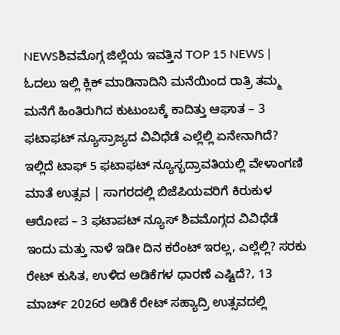NEWSಶಿವಮೊಗ್ಗ ಜಿಲ್ಲೆಯ ಇವತ್ತಿನ TOP 15 NEWS | ಓದಲು ಇಲ್ಲಿ ಕ್ಲಿಕ್ ಮಾಡಿನಾದಿನಿ ಮನೆಯಿಂದ ರಾತ್ರಿ ತಮ್ಮ ಮನೆಗೆ ಹಿಂತಿರುಗಿದ ಕುಟುಂಬಕ್ಕೆ ಕಾದಿತ್ತು ಆಘಾತ – 3 ಫಟಾಫಟ್ ನ್ಯೂಸ್ರಾಜ್ಯದ ವಿವಿಧೆಡೆ ಎಲ್ಲೆಲ್ಲಿ ಏನೇನಾಗಿದೆ? ಇಲ್ಲಿದೆ ಟಾಫ್ 5 ಫಟಾಫಟ್ ನ್ಯೂಸ್ಭದ್ರಾವತಿಯಲ್ಲಿ ವೇಳಾಂಗಣಿ ಮಾತೆ ಉತ್ಸವ | ಸಾಗರದಲ್ಲಿ ಬಿಜೆಪಿಯವರಿಗೆ ಕಿರುಕುಳ ಆರೋಪ – 3 ಫಟಾಪಟ್ ನ್ಯೂಸ್ ಶಿವಮೊಗ್ಗದ ವಿವಿಧೆಡೆ ಇಂದು ಮತ್ತು ನಾಳೆ ಇಡೀ ದಿನ ಕರೆಂಟ್ ಇರಲ್ಲ, ಎಲ್ಲೆಲ್ಲಿ? ಸರಕು ರೇಟ್ ಕುಸಿತ, ಉಳಿದ ಅಡಿಕೆಗಳ ಧಾರಣೆ ಎಷ್ಟಿದೆ?, 13 ಮಾರ್ಚ್ 2026ರ ಅಡಿಕೆ ರೇಟ್ ಸಹ್ಯಾದ್ರಿ ಉತ್ಸವದಲ್ಲಿ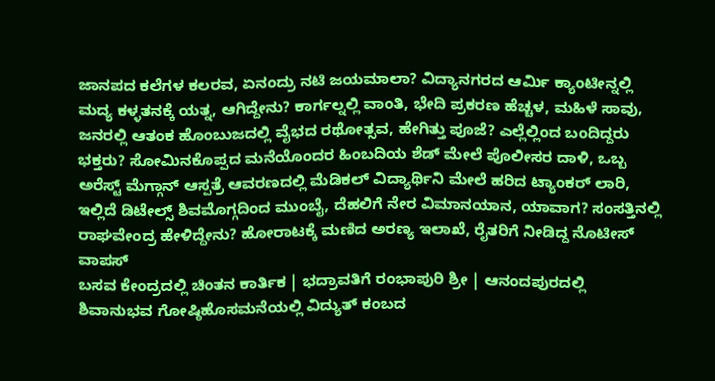ಜಾನಪದ ಕಲೆಗಳ ಕಲರವ, ಏನಂದ್ರು ನಟಿ ಜಯಮಾಲಾ? ವಿದ್ಯಾನಗರದ ಆರ್ಮಿ ಕ್ಯಾಂಟೀನ್ನಲ್ಲಿ ಮದ್ಯ ಕಳ್ಳತನಕ್ಕೆ ಯತ್ನ, ಆಗಿದ್ದೇನು? ಕಾರ್ಗಲ್ನಲ್ಲಿ ವಾಂತಿ, ಭೇದಿ ಪ್ರಕರಣ ಹೆಚ್ಚಳ, ಮಹಿಳೆ ಸಾವು, ಜನರಲ್ಲಿ ಆತಂಕ ಹೊಂಬುಜದಲ್ಲಿ ವೈಭದ ರಥೋತ್ಸವ, ಹೇಗಿತ್ತು ಪೂಜೆ? ಎಲ್ಲೆಲ್ಲಿಂದ ಬಂದಿದ್ದರು ಭಕ್ತರು? ಸೋಮಿನಕೊಪ್ಪದ ಮನೆಯೊಂದರ ಹಿಂಬದಿಯ ಶೆಡ್ ಮೇಲೆ ಪೊಲೀಸರ ದಾಳಿ, ಒಬ್ಬ ಅರೆಸ್ಟ್ ಮೆಗ್ಗಾನ್ ಆಸ್ಪತ್ರೆ ಆವರಣದಲ್ಲಿ ಮೆಡಿಕಲ್ ವಿದ್ಯಾರ್ಥಿನಿ ಮೇಲೆ ಹರಿದ ಟ್ಯಾಂಕರ್ ಲಾರಿ, ಇಲ್ಲಿದೆ ಡಿಟೇಲ್ಸ್ ಶಿವಮೊಗ್ಗದಿಂದ ಮುಂಬೈ, ದೆಹಲಿಗೆ ನೇರ ವಿಮಾನಯಾನ, ಯಾವಾಗ? ಸಂಸತ್ತಿನಲ್ಲಿ ರಾಘವೇಂದ್ರ ಹೇಳಿದ್ದೇನು? ಹೋರಾಟಕ್ಕೆ ಮಣಿದ ಅರಣ್ಯ ಇಲಾಖೆ, ರೈತರಿಗೆ ನೀಡಿದ್ದ ನೊಟೀಸ್ ವಾಪಸ್
ಬಸವ ಕೇಂದ್ರದಲ್ಲಿ ಚಿಂತನ ಕಾರ್ತಿಕ | ಭದ್ರಾವತಿಗೆ ರಂಭಾಪುರಿ ಶ್ರೀ | ಆನಂದಪುರದಲ್ಲಿ ಶಿವಾನುಭವ ಗೋಷ್ಠಿಹೊಸಮನೆಯಲ್ಲಿ ವಿದ್ಯುತ್ ಕಂಬದ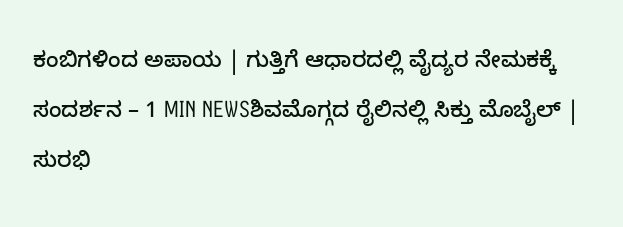ಕಂಬಿಗಳಿಂದ ಅಪಾಯ | ಗುತ್ತಿಗೆ ಆಧಾರದಲ್ಲಿ ವೈದ್ಯರ ನೇಮಕಕ್ಕೆ ಸಂದರ್ಶನ – 1 MIN NEWSಶಿವಮೊಗ್ಗದ ರೈಲಿನಲ್ಲಿ ಸಿಕ್ತು ಮೊಬೈಲ್ | ಸುರಭಿ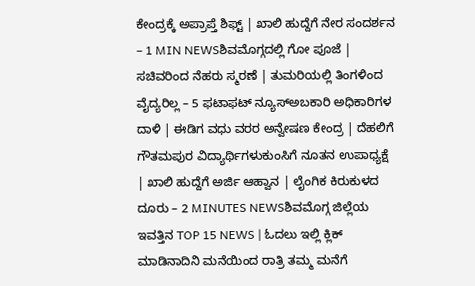ಕೇಂದ್ರಕ್ಕೆ ಅಪ್ರಾಪ್ತೆ ಶಿಫ್ಟ್ | ಖಾಲಿ ಹುದ್ದೆಗೆ ನೇರ ಸಂದರ್ಶನ – 1 MIN NEWSಶಿವಮೊಗ್ಗದಲ್ಲಿ ಗೋ ಪೂಜೆ | ಸಚಿವರಿಂದ ನೆಹರು ಸ್ಮರಣೆ | ತುಮರಿಯಲ್ಲಿ ತಿಂಗಳಿಂದ ವೈದ್ಯರಿಲ್ಲ – 5 ಫಟಾಫಟ್ ನ್ಯೂಸ್ಅಬಕಾರಿ ಅಧಿಕಾರಿಗಳ ದಾಳಿ | ಈಡಿಗ ವಧು ವರರ ಅನ್ವೇಷಣ ಕೇಂದ್ರ | ದೆಹಲಿಗೆ ಗೌತಮಪುರ ವಿದ್ಯಾರ್ಥಿಗಳುಕುಂಸಿಗೆ ನೂತನ ಉಪಾಧ್ಯಕ್ಷೆ | ಖಾಲಿ ಹುದ್ದೆಗೆ ಅರ್ಜಿ ಆಹ್ವಾನ | ಲೈಂಗಿಕ ಕಿರುಕುಳದ ದೂರು – 2 MINUTES NEWSಶಿವಮೊಗ್ಗ ಜಿಲ್ಲೆಯ ಇವತ್ತಿನ TOP 15 NEWS | ಓದಲು ಇಲ್ಲಿ ಕ್ಲಿಕ್ ಮಾಡಿನಾದಿನಿ ಮನೆಯಿಂದ ರಾತ್ರಿ ತಮ್ಮ ಮನೆಗೆ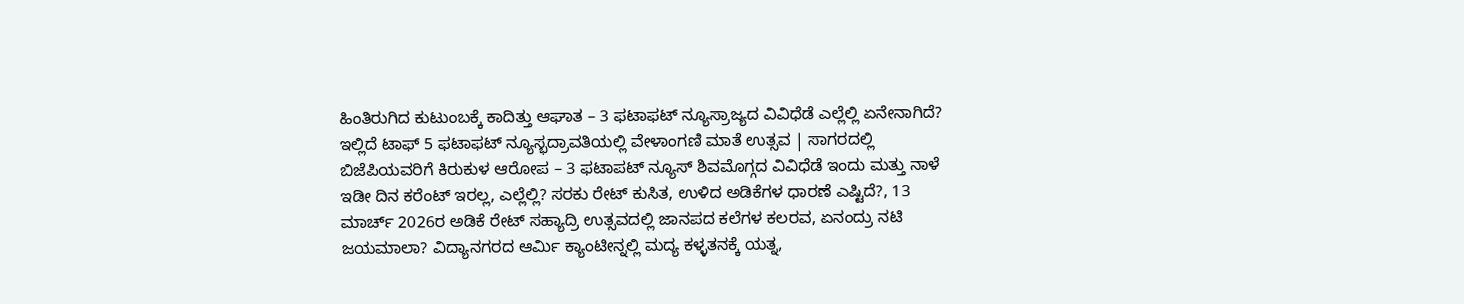ಹಿಂತಿರುಗಿದ ಕುಟುಂಬಕ್ಕೆ ಕಾದಿತ್ತು ಆಘಾತ – 3 ಫಟಾಫಟ್ ನ್ಯೂಸ್ರಾಜ್ಯದ ವಿವಿಧೆಡೆ ಎಲ್ಲೆಲ್ಲಿ ಏನೇನಾಗಿದೆ? ಇಲ್ಲಿದೆ ಟಾಫ್ 5 ಫಟಾಫಟ್ ನ್ಯೂಸ್ಭದ್ರಾವತಿಯಲ್ಲಿ ವೇಳಾಂಗಣಿ ಮಾತೆ ಉತ್ಸವ | ಸಾಗರದಲ್ಲಿ ಬಿಜೆಪಿಯವರಿಗೆ ಕಿರುಕುಳ ಆರೋಪ – 3 ಫಟಾಪಟ್ ನ್ಯೂಸ್ ಶಿವಮೊಗ್ಗದ ವಿವಿಧೆಡೆ ಇಂದು ಮತ್ತು ನಾಳೆ ಇಡೀ ದಿನ ಕರೆಂಟ್ ಇರಲ್ಲ, ಎಲ್ಲೆಲ್ಲಿ? ಸರಕು ರೇಟ್ ಕುಸಿತ, ಉಳಿದ ಅಡಿಕೆಗಳ ಧಾರಣೆ ಎಷ್ಟಿದೆ?, 13 ಮಾರ್ಚ್ 2026ರ ಅಡಿಕೆ ರೇಟ್ ಸಹ್ಯಾದ್ರಿ ಉತ್ಸವದಲ್ಲಿ ಜಾನಪದ ಕಲೆಗಳ ಕಲರವ, ಏನಂದ್ರು ನಟಿ ಜಯಮಾಲಾ? ವಿದ್ಯಾನಗರದ ಆರ್ಮಿ ಕ್ಯಾಂಟೀನ್ನಲ್ಲಿ ಮದ್ಯ ಕಳ್ಳತನಕ್ಕೆ ಯತ್ನ,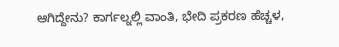ಆಗಿದ್ದೇನು? ಕಾರ್ಗಲ್ನಲ್ಲಿ ವಾಂತಿ, ಭೇದಿ ಪ್ರಕರಣ ಹೆಚ್ಚಳ,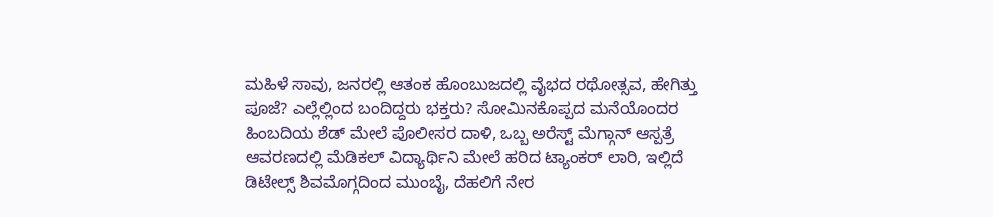ಮಹಿಳೆ ಸಾವು, ಜನರಲ್ಲಿ ಆತಂಕ ಹೊಂಬುಜದಲ್ಲಿ ವೈಭದ ರಥೋತ್ಸವ, ಹೇಗಿತ್ತು ಪೂಜೆ? ಎಲ್ಲೆಲ್ಲಿಂದ ಬಂದಿದ್ದರು ಭಕ್ತರು? ಸೋಮಿನಕೊಪ್ಪದ ಮನೆಯೊಂದರ ಹಿಂಬದಿಯ ಶೆಡ್ ಮೇಲೆ ಪೊಲೀಸರ ದಾಳಿ, ಒಬ್ಬ ಅರೆಸ್ಟ್ ಮೆಗ್ಗಾನ್ ಆಸ್ಪತ್ರೆ ಆವರಣದಲ್ಲಿ ಮೆಡಿಕಲ್ ವಿದ್ಯಾರ್ಥಿನಿ ಮೇಲೆ ಹರಿದ ಟ್ಯಾಂಕರ್ ಲಾರಿ, ಇಲ್ಲಿದೆ ಡಿಟೇಲ್ಸ್ ಶಿವಮೊಗ್ಗದಿಂದ ಮುಂಬೈ, ದೆಹಲಿಗೆ ನೇರ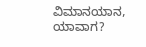ವಿಮಾನಯಾನ, ಯಾವಾಗ?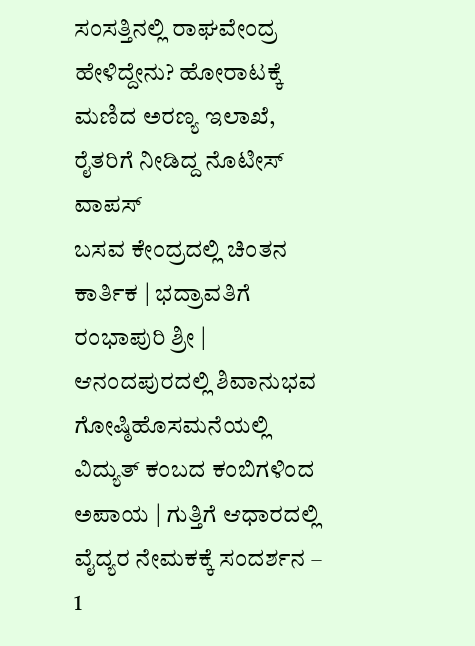ಸಂಸತ್ತಿನಲ್ಲಿ ರಾಘವೇಂದ್ರ ಹೇಳಿದ್ದೇನು? ಹೋರಾಟಕ್ಕೆ ಮಣಿದ ಅರಣ್ಯ ಇಲಾಖೆ, ರೈತರಿಗೆ ನೀಡಿದ್ದ ನೊಟೀಸ್ ವಾಪಸ್
ಬಸವ ಕೇಂದ್ರದಲ್ಲಿ ಚಿಂತನ ಕಾರ್ತಿಕ | ಭದ್ರಾವತಿಗೆ ರಂಭಾಪುರಿ ಶ್ರೀ | ಆನಂದಪುರದಲ್ಲಿ ಶಿವಾನುಭವ ಗೋಷ್ಠಿಹೊಸಮನೆಯಲ್ಲಿ ವಿದ್ಯುತ್ ಕಂಬದ ಕಂಬಿಗಳಿಂದ ಅಪಾಯ | ಗುತ್ತಿಗೆ ಆಧಾರದಲ್ಲಿ ವೈದ್ಯರ ನೇಮಕಕ್ಕೆ ಸಂದರ್ಶನ – 1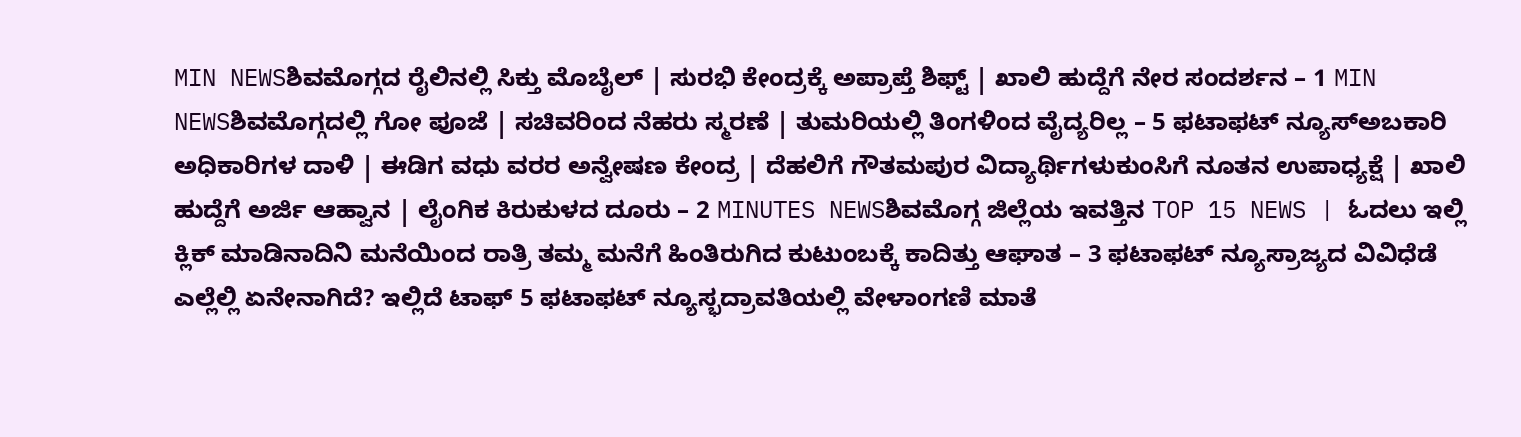MIN NEWSಶಿವಮೊಗ್ಗದ ರೈಲಿನಲ್ಲಿ ಸಿಕ್ತು ಮೊಬೈಲ್ | ಸುರಭಿ ಕೇಂದ್ರಕ್ಕೆ ಅಪ್ರಾಪ್ತೆ ಶಿಫ್ಟ್ | ಖಾಲಿ ಹುದ್ದೆಗೆ ನೇರ ಸಂದರ್ಶನ – 1 MIN NEWSಶಿವಮೊಗ್ಗದಲ್ಲಿ ಗೋ ಪೂಜೆ | ಸಚಿವರಿಂದ ನೆಹರು ಸ್ಮರಣೆ | ತುಮರಿಯಲ್ಲಿ ತಿಂಗಳಿಂದ ವೈದ್ಯರಿಲ್ಲ – 5 ಫಟಾಫಟ್ ನ್ಯೂಸ್ಅಬಕಾರಿ ಅಧಿಕಾರಿಗಳ ದಾಳಿ | ಈಡಿಗ ವಧು ವರರ ಅನ್ವೇಷಣ ಕೇಂದ್ರ | ದೆಹಲಿಗೆ ಗೌತಮಪುರ ವಿದ್ಯಾರ್ಥಿಗಳುಕುಂಸಿಗೆ ನೂತನ ಉಪಾಧ್ಯಕ್ಷೆ | ಖಾಲಿ ಹುದ್ದೆಗೆ ಅರ್ಜಿ ಆಹ್ವಾನ | ಲೈಂಗಿಕ ಕಿರುಕುಳದ ದೂರು – 2 MINUTES NEWSಶಿವಮೊಗ್ಗ ಜಿಲ್ಲೆಯ ಇವತ್ತಿನ TOP 15 NEWS | ಓದಲು ಇಲ್ಲಿ ಕ್ಲಿಕ್ ಮಾಡಿನಾದಿನಿ ಮನೆಯಿಂದ ರಾತ್ರಿ ತಮ್ಮ ಮನೆಗೆ ಹಿಂತಿರುಗಿದ ಕುಟುಂಬಕ್ಕೆ ಕಾದಿತ್ತು ಆಘಾತ – 3 ಫಟಾಫಟ್ ನ್ಯೂಸ್ರಾಜ್ಯದ ವಿವಿಧೆಡೆ ಎಲ್ಲೆಲ್ಲಿ ಏನೇನಾಗಿದೆ? ಇಲ್ಲಿದೆ ಟಾಫ್ 5 ಫಟಾಫಟ್ ನ್ಯೂಸ್ಭದ್ರಾವತಿಯಲ್ಲಿ ವೇಳಾಂಗಣಿ ಮಾತೆ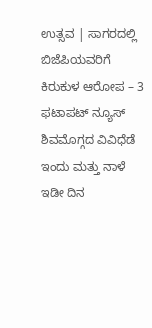ಉತ್ಸವ | ಸಾಗರದಲ್ಲಿ ಬಿಜೆಪಿಯವರಿಗೆ ಕಿರುಕುಳ ಆರೋಪ – 3 ಫಟಾಪಟ್ ನ್ಯೂಸ್ ಶಿವಮೊಗ್ಗದ ವಿವಿಧೆಡೆ ಇಂದು ಮತ್ತು ನಾಳೆ ಇಡೀ ದಿನ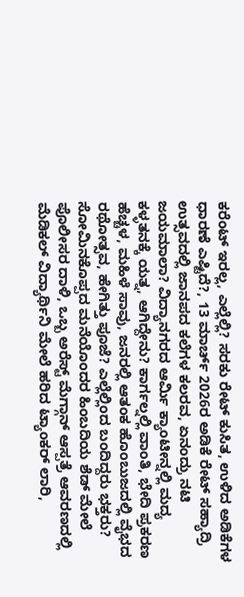ಕರೆಂಟ್ ಇರಲ್ಲ, ಎಲ್ಲೆಲ್ಲಿ? ಸರಕು ರೇಟ್ ಕುಸಿತ, ಉಳಿದ ಅಡಿಕೆಗಳ ಧಾರಣೆ ಎಷ್ಟಿದೆ?, 13 ಮಾರ್ಚ್ 2026ರ ಅಡಿಕೆ ರೇಟ್ ಸಹ್ಯಾದ್ರಿ ಉತ್ಸವದಲ್ಲಿ ಜಾನಪದ ಕಲೆಗಳ ಕಲರವ, ಏನಂದ್ರು ನಟಿ ಜಯಮಾಲಾ? ವಿದ್ಯಾನಗರದ ಆರ್ಮಿ ಕ್ಯಾಂಟೀನ್ನಲ್ಲಿ ಮದ್ಯ ಕಳ್ಳತನಕ್ಕೆ ಯತ್ನ, ಆಗಿದ್ದೇನು? ಕಾರ್ಗಲ್ನಲ್ಲಿ ವಾಂತಿ, ಭೇದಿ ಪ್ರಕರಣ ಹೆಚ್ಚಳ, ಮಹಿಳೆ ಸಾವು, ಜನರಲ್ಲಿ ಆತಂಕ ಹೊಂಬುಜದಲ್ಲಿ ವೈಭದ ರಥೋತ್ಸವ, ಹೇಗಿತ್ತು ಪೂಜೆ? ಎಲ್ಲೆಲ್ಲಿಂದ ಬಂದಿದ್ದರು ಭಕ್ತರು? ಸೋಮಿನಕೊಪ್ಪದ ಮನೆಯೊಂದರ ಹಿಂಬದಿಯ ಶೆಡ್ ಮೇಲೆ ಪೊಲೀಸರ ದಾಳಿ, ಒಬ್ಬ ಅರೆಸ್ಟ್ ಮೆಗ್ಗಾನ್ ಆಸ್ಪತ್ರೆ ಆವರಣದಲ್ಲಿ ಮೆಡಿಕಲ್ ವಿದ್ಯಾರ್ಥಿನಿ ಮೇಲೆ ಹರಿದ ಟ್ಯಾಂಕರ್ ಲಾರಿ,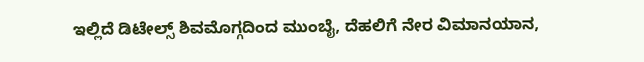ಇಲ್ಲಿದೆ ಡಿಟೇಲ್ಸ್ ಶಿವಮೊಗ್ಗದಿಂದ ಮುಂಬೈ, ದೆಹಲಿಗೆ ನೇರ ವಿಮಾನಯಾನ,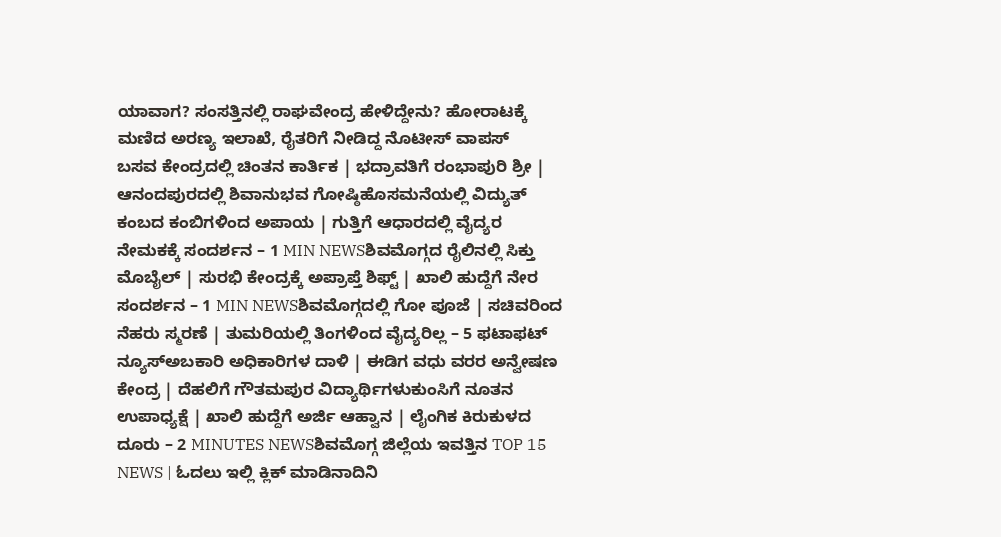ಯಾವಾಗ? ಸಂಸತ್ತಿನಲ್ಲಿ ರಾಘವೇಂದ್ರ ಹೇಳಿದ್ದೇನು? ಹೋರಾಟಕ್ಕೆ ಮಣಿದ ಅರಣ್ಯ ಇಲಾಖೆ, ರೈತರಿಗೆ ನೀಡಿದ್ದ ನೊಟೀಸ್ ವಾಪಸ್
ಬಸವ ಕೇಂದ್ರದಲ್ಲಿ ಚಿಂತನ ಕಾರ್ತಿಕ | ಭದ್ರಾವತಿಗೆ ರಂಭಾಪುರಿ ಶ್ರೀ | ಆನಂದಪುರದಲ್ಲಿ ಶಿವಾನುಭವ ಗೋಷ್ಠಿಹೊಸಮನೆಯಲ್ಲಿ ವಿದ್ಯುತ್ ಕಂಬದ ಕಂಬಿಗಳಿಂದ ಅಪಾಯ | ಗುತ್ತಿಗೆ ಆಧಾರದಲ್ಲಿ ವೈದ್ಯರ ನೇಮಕಕ್ಕೆ ಸಂದರ್ಶನ – 1 MIN NEWSಶಿವಮೊಗ್ಗದ ರೈಲಿನಲ್ಲಿ ಸಿಕ್ತು ಮೊಬೈಲ್ | ಸುರಭಿ ಕೇಂದ್ರಕ್ಕೆ ಅಪ್ರಾಪ್ತೆ ಶಿಫ್ಟ್ | ಖಾಲಿ ಹುದ್ದೆಗೆ ನೇರ ಸಂದರ್ಶನ – 1 MIN NEWSಶಿವಮೊಗ್ಗದಲ್ಲಿ ಗೋ ಪೂಜೆ | ಸಚಿವರಿಂದ ನೆಹರು ಸ್ಮರಣೆ | ತುಮರಿಯಲ್ಲಿ ತಿಂಗಳಿಂದ ವೈದ್ಯರಿಲ್ಲ – 5 ಫಟಾಫಟ್ ನ್ಯೂಸ್ಅಬಕಾರಿ ಅಧಿಕಾರಿಗಳ ದಾಳಿ | ಈಡಿಗ ವಧು ವರರ ಅನ್ವೇಷಣ ಕೇಂದ್ರ | ದೆಹಲಿಗೆ ಗೌತಮಪುರ ವಿದ್ಯಾರ್ಥಿಗಳುಕುಂಸಿಗೆ ನೂತನ ಉಪಾಧ್ಯಕ್ಷೆ | ಖಾಲಿ ಹುದ್ದೆಗೆ ಅರ್ಜಿ ಆಹ್ವಾನ | ಲೈಂಗಿಕ ಕಿರುಕುಳದ ದೂರು – 2 MINUTES NEWSಶಿವಮೊಗ್ಗ ಜಿಲ್ಲೆಯ ಇವತ್ತಿನ TOP 15 NEWS | ಓದಲು ಇಲ್ಲಿ ಕ್ಲಿಕ್ ಮಾಡಿನಾದಿನಿ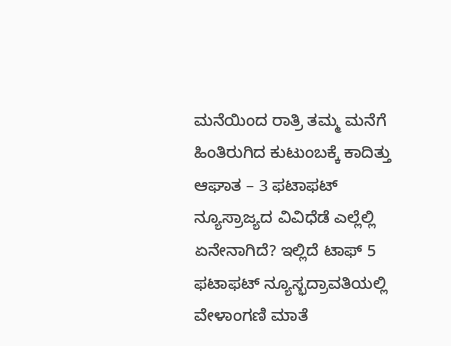ಮನೆಯಿಂದ ರಾತ್ರಿ ತಮ್ಮ ಮನೆಗೆ ಹಿಂತಿರುಗಿದ ಕುಟುಂಬಕ್ಕೆ ಕಾದಿತ್ತು ಆಘಾತ – 3 ಫಟಾಫಟ್ ನ್ಯೂಸ್ರಾಜ್ಯದ ವಿವಿಧೆಡೆ ಎಲ್ಲೆಲ್ಲಿ ಏನೇನಾಗಿದೆ? ಇಲ್ಲಿದೆ ಟಾಫ್ 5 ಫಟಾಫಟ್ ನ್ಯೂಸ್ಭದ್ರಾವತಿಯಲ್ಲಿ ವೇಳಾಂಗಣಿ ಮಾತೆ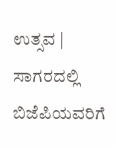ಉತ್ಸವ | ಸಾಗರದಲ್ಲಿ ಬಿಜೆಪಿಯವರಿಗೆ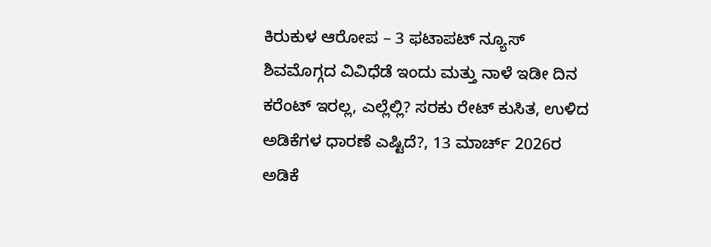ಕಿರುಕುಳ ಆರೋಪ – 3 ಫಟಾಪಟ್ ನ್ಯೂಸ್ ಶಿವಮೊಗ್ಗದ ವಿವಿಧೆಡೆ ಇಂದು ಮತ್ತು ನಾಳೆ ಇಡೀ ದಿನ ಕರೆಂಟ್ ಇರಲ್ಲ, ಎಲ್ಲೆಲ್ಲಿ? ಸರಕು ರೇಟ್ ಕುಸಿತ, ಉಳಿದ ಅಡಿಕೆಗಳ ಧಾರಣೆ ಎಷ್ಟಿದೆ?, 13 ಮಾರ್ಚ್ 2026ರ ಅಡಿಕೆ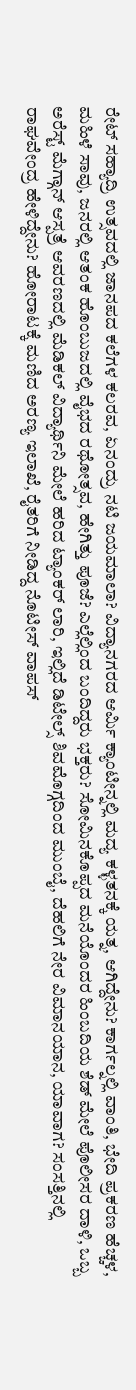ರೇಟ್ ಸಹ್ಯಾದ್ರಿ ಉತ್ಸವದಲ್ಲಿ ಜಾನಪದ ಕಲೆಗಳ ಕಲರವ, ಏನಂದ್ರು ನಟಿ ಜಯಮಾಲಾ? ವಿದ್ಯಾನಗರದ ಆರ್ಮಿ ಕ್ಯಾಂಟೀನ್ನಲ್ಲಿ ಮದ್ಯ ಕಳ್ಳತನಕ್ಕೆ ಯತ್ನ, ಆಗಿದ್ದೇನು? ಕಾರ್ಗಲ್ನಲ್ಲಿ ವಾಂತಿ, ಭೇದಿ ಪ್ರಕರಣ ಹೆಚ್ಚಳ, ಮಹಿಳೆ ಸಾವು, ಜನರಲ್ಲಿ ಆತಂಕ ಹೊಂಬುಜದಲ್ಲಿ ವೈಭದ ರಥೋತ್ಸವ, ಹೇಗಿತ್ತು ಪೂಜೆ? ಎಲ್ಲೆಲ್ಲಿಂದ ಬಂದಿದ್ದರು ಭಕ್ತರು? ಸೋಮಿನಕೊಪ್ಪದ ಮನೆಯೊಂದರ ಹಿಂಬದಿಯ ಶೆಡ್ ಮೇಲೆ ಪೊಲೀಸರ ದಾಳಿ, ಒಬ್ಬ ಅರೆಸ್ಟ್ ಮೆಗ್ಗಾನ್ ಆಸ್ಪತ್ರೆ ಆವರಣದಲ್ಲಿ ಮೆಡಿಕಲ್ ವಿದ್ಯಾರ್ಥಿನಿ ಮೇಲೆ ಹರಿದ ಟ್ಯಾಂಕರ್ ಲಾರಿ, ಇಲ್ಲಿದೆ ಡಿಟೇಲ್ಸ್ ಶಿವಮೊಗ್ಗದಿಂದ ಮುಂಬೈ, ದೆಹಲಿಗೆ ನೇರ ವಿಮಾನಯಾನ, ಯಾವಾಗ? ಸಂಸತ್ತಿನಲ್ಲಿ ರಾಘವೇಂದ್ರ ಹೇಳಿದ್ದೇನು? ಹೋರಾಟಕ್ಕೆ ಮಣಿದ ಅರಣ್ಯ ಇಲಾಖೆ, ರೈತರಿಗೆ ನೀಡಿದ್ದ ನೊಟೀಸ್ ವಾಪಸ್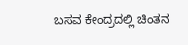ಬಸವ ಕೇಂದ್ರದಲ್ಲಿ ಚಿಂತನ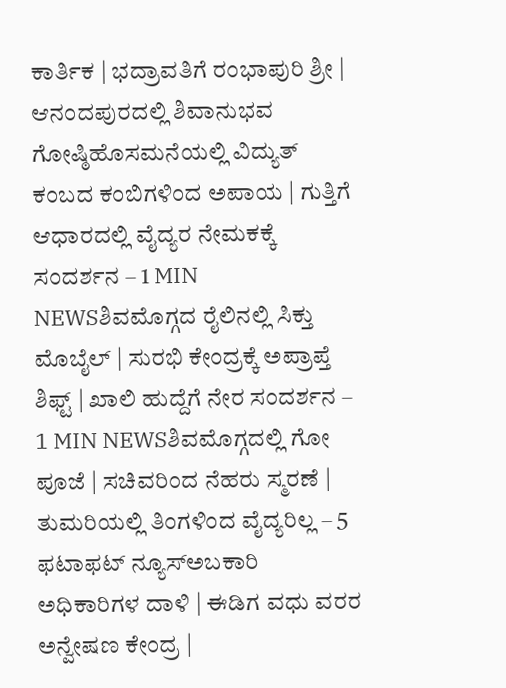ಕಾರ್ತಿಕ | ಭದ್ರಾವತಿಗೆ ರಂಭಾಪುರಿ ಶ್ರೀ | ಆನಂದಪುರದಲ್ಲಿ ಶಿವಾನುಭವ ಗೋಷ್ಠಿಹೊಸಮನೆಯಲ್ಲಿ ವಿದ್ಯುತ್ ಕಂಬದ ಕಂಬಿಗಳಿಂದ ಅಪಾಯ | ಗುತ್ತಿಗೆ ಆಧಾರದಲ್ಲಿ ವೈದ್ಯರ ನೇಮಕಕ್ಕೆ ಸಂದರ್ಶನ – 1 MIN NEWSಶಿವಮೊಗ್ಗದ ರೈಲಿನಲ್ಲಿ ಸಿಕ್ತು ಮೊಬೈಲ್ | ಸುರಭಿ ಕೇಂದ್ರಕ್ಕೆ ಅಪ್ರಾಪ್ತೆ ಶಿಫ್ಟ್ | ಖಾಲಿ ಹುದ್ದೆಗೆ ನೇರ ಸಂದರ್ಶನ – 1 MIN NEWSಶಿವಮೊಗ್ಗದಲ್ಲಿ ಗೋ ಪೂಜೆ | ಸಚಿವರಿಂದ ನೆಹರು ಸ್ಮರಣೆ | ತುಮರಿಯಲ್ಲಿ ತಿಂಗಳಿಂದ ವೈದ್ಯರಿಲ್ಲ – 5 ಫಟಾಫಟ್ ನ್ಯೂಸ್ಅಬಕಾರಿ ಅಧಿಕಾರಿಗಳ ದಾಳಿ | ಈಡಿಗ ವಧು ವರರ ಅನ್ವೇಷಣ ಕೇಂದ್ರ |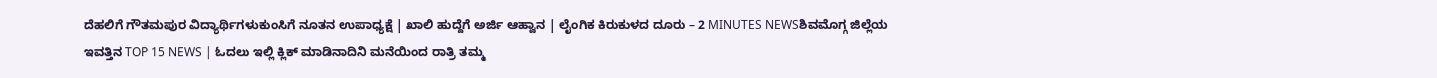ದೆಹಲಿಗೆ ಗೌತಮಪುರ ವಿದ್ಯಾರ್ಥಿಗಳುಕುಂಸಿಗೆ ನೂತನ ಉಪಾಧ್ಯಕ್ಷೆ | ಖಾಲಿ ಹುದ್ದೆಗೆ ಅರ್ಜಿ ಆಹ್ವಾನ | ಲೈಂಗಿಕ ಕಿರುಕುಳದ ದೂರು – 2 MINUTES NEWSಶಿವಮೊಗ್ಗ ಜಿಲ್ಲೆಯ ಇವತ್ತಿನ TOP 15 NEWS | ಓದಲು ಇಲ್ಲಿ ಕ್ಲಿಕ್ ಮಾಡಿನಾದಿನಿ ಮನೆಯಿಂದ ರಾತ್ರಿ ತಮ್ಮ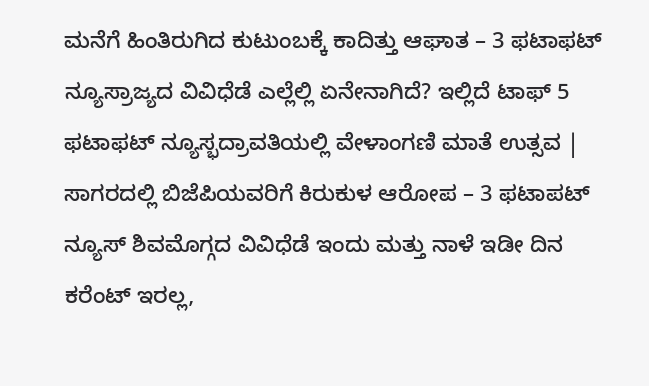ಮನೆಗೆ ಹಿಂತಿರುಗಿದ ಕುಟುಂಬಕ್ಕೆ ಕಾದಿತ್ತು ಆಘಾತ – 3 ಫಟಾಫಟ್ ನ್ಯೂಸ್ರಾಜ್ಯದ ವಿವಿಧೆಡೆ ಎಲ್ಲೆಲ್ಲಿ ಏನೇನಾಗಿದೆ? ಇಲ್ಲಿದೆ ಟಾಫ್ 5 ಫಟಾಫಟ್ ನ್ಯೂಸ್ಭದ್ರಾವತಿಯಲ್ಲಿ ವೇಳಾಂಗಣಿ ಮಾತೆ ಉತ್ಸವ | ಸಾಗರದಲ್ಲಿ ಬಿಜೆಪಿಯವರಿಗೆ ಕಿರುಕುಳ ಆರೋಪ – 3 ಫಟಾಪಟ್ ನ್ಯೂಸ್ ಶಿವಮೊಗ್ಗದ ವಿವಿಧೆಡೆ ಇಂದು ಮತ್ತು ನಾಳೆ ಇಡೀ ದಿನ ಕರೆಂಟ್ ಇರಲ್ಲ,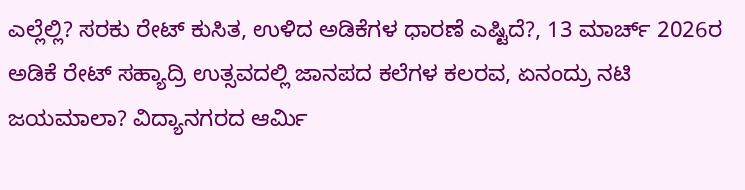ಎಲ್ಲೆಲ್ಲಿ? ಸರಕು ರೇಟ್ ಕುಸಿತ, ಉಳಿದ ಅಡಿಕೆಗಳ ಧಾರಣೆ ಎಷ್ಟಿದೆ?, 13 ಮಾರ್ಚ್ 2026ರ ಅಡಿಕೆ ರೇಟ್ ಸಹ್ಯಾದ್ರಿ ಉತ್ಸವದಲ್ಲಿ ಜಾನಪದ ಕಲೆಗಳ ಕಲರವ, ಏನಂದ್ರು ನಟಿ ಜಯಮಾಲಾ? ವಿದ್ಯಾನಗರದ ಆರ್ಮಿ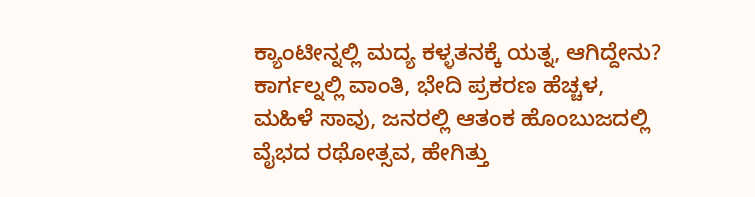ಕ್ಯಾಂಟೀನ್ನಲ್ಲಿ ಮದ್ಯ ಕಳ್ಳತನಕ್ಕೆ ಯತ್ನ, ಆಗಿದ್ದೇನು? ಕಾರ್ಗಲ್ನಲ್ಲಿ ವಾಂತಿ, ಭೇದಿ ಪ್ರಕರಣ ಹೆಚ್ಚಳ, ಮಹಿಳೆ ಸಾವು, ಜನರಲ್ಲಿ ಆತಂಕ ಹೊಂಬುಜದಲ್ಲಿ ವೈಭದ ರಥೋತ್ಸವ, ಹೇಗಿತ್ತು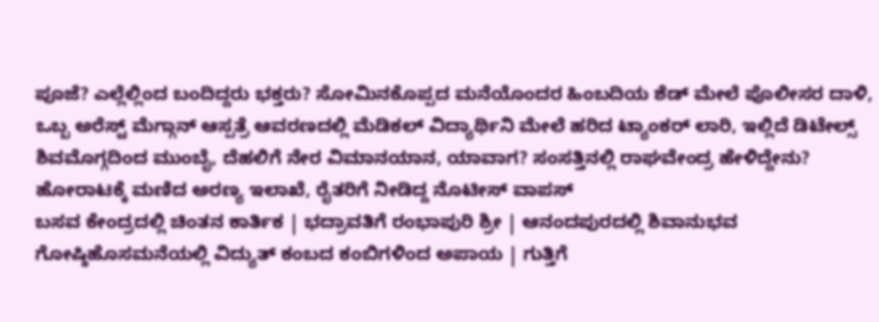ಪೂಜೆ? ಎಲ್ಲೆಲ್ಲಿಂದ ಬಂದಿದ್ದರು ಭಕ್ತರು? ಸೋಮಿನಕೊಪ್ಪದ ಮನೆಯೊಂದರ ಹಿಂಬದಿಯ ಶೆಡ್ ಮೇಲೆ ಪೊಲೀಸರ ದಾಳಿ, ಒಬ್ಬ ಅರೆಸ್ಟ್ ಮೆಗ್ಗಾನ್ ಆಸ್ಪತ್ರೆ ಆವರಣದಲ್ಲಿ ಮೆಡಿಕಲ್ ವಿದ್ಯಾರ್ಥಿನಿ ಮೇಲೆ ಹರಿದ ಟ್ಯಾಂಕರ್ ಲಾರಿ, ಇಲ್ಲಿದೆ ಡಿಟೇಲ್ಸ್ ಶಿವಮೊಗ್ಗದಿಂದ ಮುಂಬೈ, ದೆಹಲಿಗೆ ನೇರ ವಿಮಾನಯಾನ, ಯಾವಾಗ? ಸಂಸತ್ತಿನಲ್ಲಿ ರಾಘವೇಂದ್ರ ಹೇಳಿದ್ದೇನು? ಹೋರಾಟಕ್ಕೆ ಮಣಿದ ಅರಣ್ಯ ಇಲಾಖೆ, ರೈತರಿಗೆ ನೀಡಿದ್ದ ನೊಟೀಸ್ ವಾಪಸ್
ಬಸವ ಕೇಂದ್ರದಲ್ಲಿ ಚಿಂತನ ಕಾರ್ತಿಕ | ಭದ್ರಾವತಿಗೆ ರಂಭಾಪುರಿ ಶ್ರೀ | ಆನಂದಪುರದಲ್ಲಿ ಶಿವಾನುಭವ ಗೋಷ್ಠಿಹೊಸಮನೆಯಲ್ಲಿ ವಿದ್ಯುತ್ ಕಂಬದ ಕಂಬಿಗಳಿಂದ ಅಪಾಯ | ಗುತ್ತಿಗೆ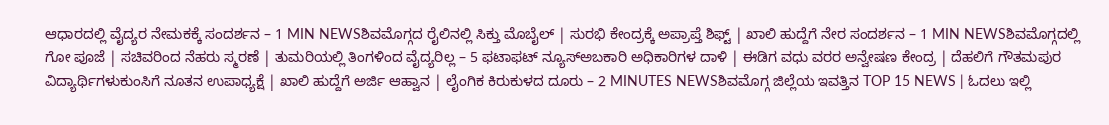ಆಧಾರದಲ್ಲಿ ವೈದ್ಯರ ನೇಮಕಕ್ಕೆ ಸಂದರ್ಶನ – 1 MIN NEWSಶಿವಮೊಗ್ಗದ ರೈಲಿನಲ್ಲಿ ಸಿಕ್ತು ಮೊಬೈಲ್ | ಸುರಭಿ ಕೇಂದ್ರಕ್ಕೆ ಅಪ್ರಾಪ್ತೆ ಶಿಫ್ಟ್ | ಖಾಲಿ ಹುದ್ದೆಗೆ ನೇರ ಸಂದರ್ಶನ – 1 MIN NEWSಶಿವಮೊಗ್ಗದಲ್ಲಿ ಗೋ ಪೂಜೆ | ಸಚಿವರಿಂದ ನೆಹರು ಸ್ಮರಣೆ | ತುಮರಿಯಲ್ಲಿ ತಿಂಗಳಿಂದ ವೈದ್ಯರಿಲ್ಲ – 5 ಫಟಾಫಟ್ ನ್ಯೂಸ್ಅಬಕಾರಿ ಅಧಿಕಾರಿಗಳ ದಾಳಿ | ಈಡಿಗ ವಧು ವರರ ಅನ್ವೇಷಣ ಕೇಂದ್ರ | ದೆಹಲಿಗೆ ಗೌತಮಪುರ ವಿದ್ಯಾರ್ಥಿಗಳುಕುಂಸಿಗೆ ನೂತನ ಉಪಾಧ್ಯಕ್ಷೆ | ಖಾಲಿ ಹುದ್ದೆಗೆ ಅರ್ಜಿ ಆಹ್ವಾನ | ಲೈಂಗಿಕ ಕಿರುಕುಳದ ದೂರು – 2 MINUTES NEWSಶಿವಮೊಗ್ಗ ಜಿಲ್ಲೆಯ ಇವತ್ತಿನ TOP 15 NEWS | ಓದಲು ಇಲ್ಲಿ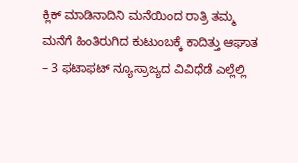ಕ್ಲಿಕ್ ಮಾಡಿನಾದಿನಿ ಮನೆಯಿಂದ ರಾತ್ರಿ ತಮ್ಮ ಮನೆಗೆ ಹಿಂತಿರುಗಿದ ಕುಟುಂಬಕ್ಕೆ ಕಾದಿತ್ತು ಆಘಾತ – 3 ಫಟಾಫಟ್ ನ್ಯೂಸ್ರಾಜ್ಯದ ವಿವಿಧೆಡೆ ಎಲ್ಲೆಲ್ಲಿ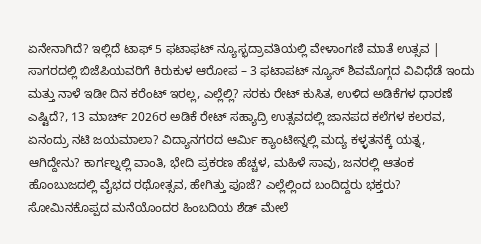ಏನೇನಾಗಿದೆ? ಇಲ್ಲಿದೆ ಟಾಫ್ 5 ಫಟಾಫಟ್ ನ್ಯೂಸ್ಭದ್ರಾವತಿಯಲ್ಲಿ ವೇಳಾಂಗಣಿ ಮಾತೆ ಉತ್ಸವ | ಸಾಗರದಲ್ಲಿ ಬಿಜೆಪಿಯವರಿಗೆ ಕಿರುಕುಳ ಆರೋಪ – 3 ಫಟಾಪಟ್ ನ್ಯೂಸ್ ಶಿವಮೊಗ್ಗದ ವಿವಿಧೆಡೆ ಇಂದು ಮತ್ತು ನಾಳೆ ಇಡೀ ದಿನ ಕರೆಂಟ್ ಇರಲ್ಲ, ಎಲ್ಲೆಲ್ಲಿ? ಸರಕು ರೇಟ್ ಕುಸಿತ, ಉಳಿದ ಅಡಿಕೆಗಳ ಧಾರಣೆ ಎಷ್ಟಿದೆ?, 13 ಮಾರ್ಚ್ 2026ರ ಅಡಿಕೆ ರೇಟ್ ಸಹ್ಯಾದ್ರಿ ಉತ್ಸವದಲ್ಲಿ ಜಾನಪದ ಕಲೆಗಳ ಕಲರವ, ಏನಂದ್ರು ನಟಿ ಜಯಮಾಲಾ? ವಿದ್ಯಾನಗರದ ಆರ್ಮಿ ಕ್ಯಾಂಟೀನ್ನಲ್ಲಿ ಮದ್ಯ ಕಳ್ಳತನಕ್ಕೆ ಯತ್ನ, ಆಗಿದ್ದೇನು? ಕಾರ್ಗಲ್ನಲ್ಲಿ ವಾಂತಿ, ಭೇದಿ ಪ್ರಕರಣ ಹೆಚ್ಚಳ, ಮಹಿಳೆ ಸಾವು, ಜನರಲ್ಲಿ ಆತಂಕ ಹೊಂಬುಜದಲ್ಲಿ ವೈಭದ ರಥೋತ್ಸವ, ಹೇಗಿತ್ತು ಪೂಜೆ? ಎಲ್ಲೆಲ್ಲಿಂದ ಬಂದಿದ್ದರು ಭಕ್ತರು? ಸೋಮಿನಕೊಪ್ಪದ ಮನೆಯೊಂದರ ಹಿಂಬದಿಯ ಶೆಡ್ ಮೇಲೆ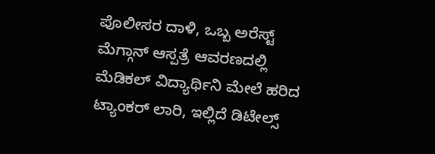ಪೊಲೀಸರ ದಾಳಿ, ಒಬ್ಬ ಅರೆಸ್ಟ್ ಮೆಗ್ಗಾನ್ ಆಸ್ಪತ್ರೆ ಆವರಣದಲ್ಲಿ ಮೆಡಿಕಲ್ ವಿದ್ಯಾರ್ಥಿನಿ ಮೇಲೆ ಹರಿದ ಟ್ಯಾಂಕರ್ ಲಾರಿ, ಇಲ್ಲಿದೆ ಡಿಟೇಲ್ಸ್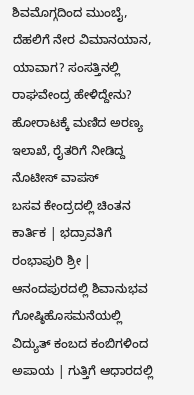ಶಿವಮೊಗ್ಗದಿಂದ ಮುಂಬೈ, ದೆಹಲಿಗೆ ನೇರ ವಿಮಾನಯಾನ, ಯಾವಾಗ? ಸಂಸತ್ತಿನಲ್ಲಿ ರಾಘವೇಂದ್ರ ಹೇಳಿದ್ದೇನು? ಹೋರಾಟಕ್ಕೆ ಮಣಿದ ಅರಣ್ಯ ಇಲಾಖೆ, ರೈತರಿಗೆ ನೀಡಿದ್ದ ನೊಟೀಸ್ ವಾಪಸ್
ಬಸವ ಕೇಂದ್ರದಲ್ಲಿ ಚಿಂತನ ಕಾರ್ತಿಕ | ಭದ್ರಾವತಿಗೆ ರಂಭಾಪುರಿ ಶ್ರೀ | ಆನಂದಪುರದಲ್ಲಿ ಶಿವಾನುಭವ ಗೋಷ್ಠಿಹೊಸಮನೆಯಲ್ಲಿ ವಿದ್ಯುತ್ ಕಂಬದ ಕಂಬಿಗಳಿಂದ ಅಪಾಯ | ಗುತ್ತಿಗೆ ಆಧಾರದಲ್ಲಿ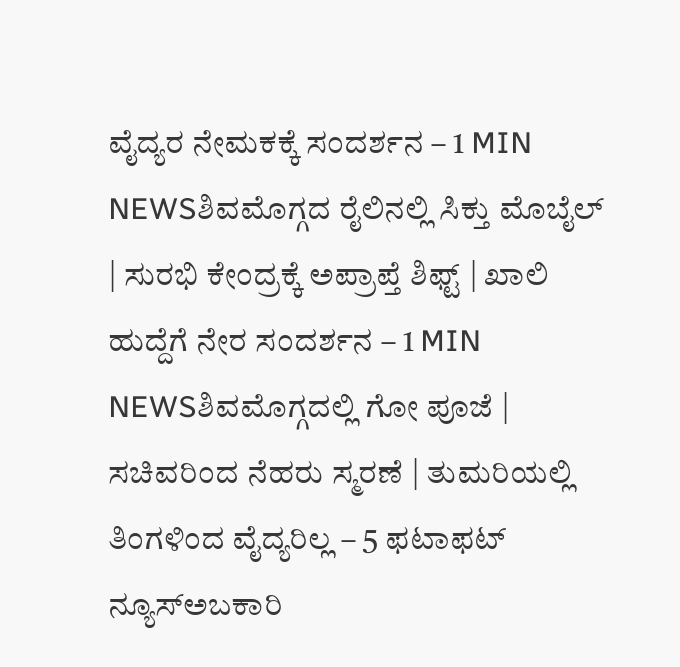ವೈದ್ಯರ ನೇಮಕಕ್ಕೆ ಸಂದರ್ಶನ – 1 MIN NEWSಶಿವಮೊಗ್ಗದ ರೈಲಿನಲ್ಲಿ ಸಿಕ್ತು ಮೊಬೈಲ್ | ಸುರಭಿ ಕೇಂದ್ರಕ್ಕೆ ಅಪ್ರಾಪ್ತೆ ಶಿಫ್ಟ್ | ಖಾಲಿ ಹುದ್ದೆಗೆ ನೇರ ಸಂದರ್ಶನ – 1 MIN NEWSಶಿವಮೊಗ್ಗದಲ್ಲಿ ಗೋ ಪೂಜೆ | ಸಚಿವರಿಂದ ನೆಹರು ಸ್ಮರಣೆ | ತುಮರಿಯಲ್ಲಿ ತಿಂಗಳಿಂದ ವೈದ್ಯರಿಲ್ಲ – 5 ಫಟಾಫಟ್ ನ್ಯೂಸ್ಅಬಕಾರಿ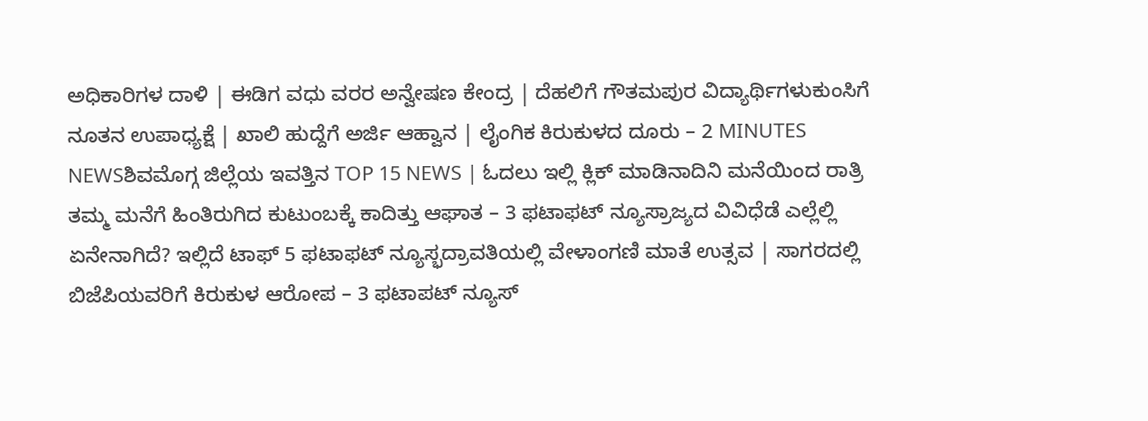ಅಧಿಕಾರಿಗಳ ದಾಳಿ | ಈಡಿಗ ವಧು ವರರ ಅನ್ವೇಷಣ ಕೇಂದ್ರ | ದೆಹಲಿಗೆ ಗೌತಮಪುರ ವಿದ್ಯಾರ್ಥಿಗಳುಕುಂಸಿಗೆ ನೂತನ ಉಪಾಧ್ಯಕ್ಷೆ | ಖಾಲಿ ಹುದ್ದೆಗೆ ಅರ್ಜಿ ಆಹ್ವಾನ | ಲೈಂಗಿಕ ಕಿರುಕುಳದ ದೂರು – 2 MINUTES NEWSಶಿವಮೊಗ್ಗ ಜಿಲ್ಲೆಯ ಇವತ್ತಿನ TOP 15 NEWS | ಓದಲು ಇಲ್ಲಿ ಕ್ಲಿಕ್ ಮಾಡಿನಾದಿನಿ ಮನೆಯಿಂದ ರಾತ್ರಿ ತಮ್ಮ ಮನೆಗೆ ಹಿಂತಿರುಗಿದ ಕುಟುಂಬಕ್ಕೆ ಕಾದಿತ್ತು ಆಘಾತ – 3 ಫಟಾಫಟ್ ನ್ಯೂಸ್ರಾಜ್ಯದ ವಿವಿಧೆಡೆ ಎಲ್ಲೆಲ್ಲಿ ಏನೇನಾಗಿದೆ? ಇಲ್ಲಿದೆ ಟಾಫ್ 5 ಫಟಾಫಟ್ ನ್ಯೂಸ್ಭದ್ರಾವತಿಯಲ್ಲಿ ವೇಳಾಂಗಣಿ ಮಾತೆ ಉತ್ಸವ | ಸಾಗರದಲ್ಲಿ ಬಿಜೆಪಿಯವರಿಗೆ ಕಿರುಕುಳ ಆರೋಪ – 3 ಫಟಾಪಟ್ ನ್ಯೂಸ್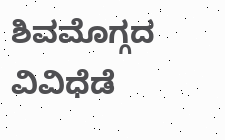ಶಿವಮೊಗ್ಗದ ವಿವಿಧೆಡೆ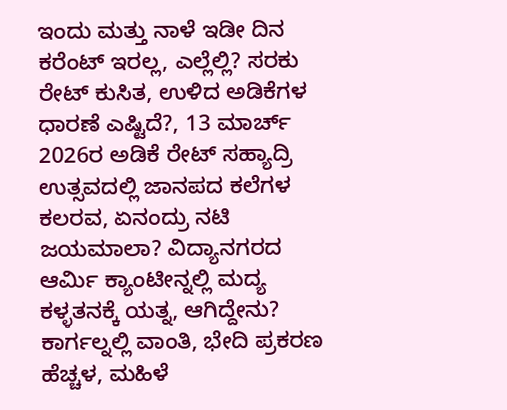ಇಂದು ಮತ್ತು ನಾಳೆ ಇಡೀ ದಿನ ಕರೆಂಟ್ ಇರಲ್ಲ, ಎಲ್ಲೆಲ್ಲಿ? ಸರಕು ರೇಟ್ ಕುಸಿತ, ಉಳಿದ ಅಡಿಕೆಗಳ ಧಾರಣೆ ಎಷ್ಟಿದೆ?, 13 ಮಾರ್ಚ್ 2026ರ ಅಡಿಕೆ ರೇಟ್ ಸಹ್ಯಾದ್ರಿ ಉತ್ಸವದಲ್ಲಿ ಜಾನಪದ ಕಲೆಗಳ ಕಲರವ, ಏನಂದ್ರು ನಟಿ ಜಯಮಾಲಾ? ವಿದ್ಯಾನಗರದ ಆರ್ಮಿ ಕ್ಯಾಂಟೀನ್ನಲ್ಲಿ ಮದ್ಯ ಕಳ್ಳತನಕ್ಕೆ ಯತ್ನ, ಆಗಿದ್ದೇನು? ಕಾರ್ಗಲ್ನಲ್ಲಿ ವಾಂತಿ, ಭೇದಿ ಪ್ರಕರಣ ಹೆಚ್ಚಳ, ಮಹಿಳೆ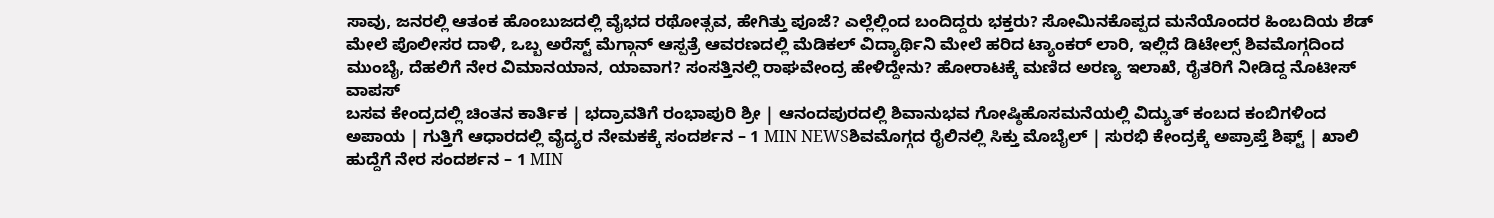ಸಾವು, ಜನರಲ್ಲಿ ಆತಂಕ ಹೊಂಬುಜದಲ್ಲಿ ವೈಭದ ರಥೋತ್ಸವ, ಹೇಗಿತ್ತು ಪೂಜೆ? ಎಲ್ಲೆಲ್ಲಿಂದ ಬಂದಿದ್ದರು ಭಕ್ತರು? ಸೋಮಿನಕೊಪ್ಪದ ಮನೆಯೊಂದರ ಹಿಂಬದಿಯ ಶೆಡ್ ಮೇಲೆ ಪೊಲೀಸರ ದಾಳಿ, ಒಬ್ಬ ಅರೆಸ್ಟ್ ಮೆಗ್ಗಾನ್ ಆಸ್ಪತ್ರೆ ಆವರಣದಲ್ಲಿ ಮೆಡಿಕಲ್ ವಿದ್ಯಾರ್ಥಿನಿ ಮೇಲೆ ಹರಿದ ಟ್ಯಾಂಕರ್ ಲಾರಿ, ಇಲ್ಲಿದೆ ಡಿಟೇಲ್ಸ್ ಶಿವಮೊಗ್ಗದಿಂದ ಮುಂಬೈ, ದೆಹಲಿಗೆ ನೇರ ವಿಮಾನಯಾನ, ಯಾವಾಗ? ಸಂಸತ್ತಿನಲ್ಲಿ ರಾಘವೇಂದ್ರ ಹೇಳಿದ್ದೇನು? ಹೋರಾಟಕ್ಕೆ ಮಣಿದ ಅರಣ್ಯ ಇಲಾಖೆ, ರೈತರಿಗೆ ನೀಡಿದ್ದ ನೊಟೀಸ್ ವಾಪಸ್
ಬಸವ ಕೇಂದ್ರದಲ್ಲಿ ಚಿಂತನ ಕಾರ್ತಿಕ | ಭದ್ರಾವತಿಗೆ ರಂಭಾಪುರಿ ಶ್ರೀ | ಆನಂದಪುರದಲ್ಲಿ ಶಿವಾನುಭವ ಗೋಷ್ಠಿಹೊಸಮನೆಯಲ್ಲಿ ವಿದ್ಯುತ್ ಕಂಬದ ಕಂಬಿಗಳಿಂದ ಅಪಾಯ | ಗುತ್ತಿಗೆ ಆಧಾರದಲ್ಲಿ ವೈದ್ಯರ ನೇಮಕಕ್ಕೆ ಸಂದರ್ಶನ – 1 MIN NEWSಶಿವಮೊಗ್ಗದ ರೈಲಿನಲ್ಲಿ ಸಿಕ್ತು ಮೊಬೈಲ್ | ಸುರಭಿ ಕೇಂದ್ರಕ್ಕೆ ಅಪ್ರಾಪ್ತೆ ಶಿಫ್ಟ್ | ಖಾಲಿ ಹುದ್ದೆಗೆ ನೇರ ಸಂದರ್ಶನ – 1 MIN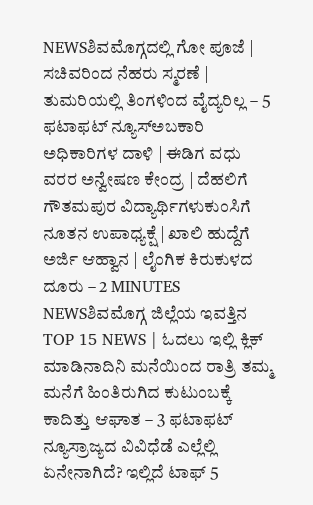NEWSಶಿವಮೊಗ್ಗದಲ್ಲಿ ಗೋ ಪೂಜೆ | ಸಚಿವರಿಂದ ನೆಹರು ಸ್ಮರಣೆ | ತುಮರಿಯಲ್ಲಿ ತಿಂಗಳಿಂದ ವೈದ್ಯರಿಲ್ಲ – 5 ಫಟಾಫಟ್ ನ್ಯೂಸ್ಅಬಕಾರಿ ಅಧಿಕಾರಿಗಳ ದಾಳಿ | ಈಡಿಗ ವಧು ವರರ ಅನ್ವೇಷಣ ಕೇಂದ್ರ | ದೆಹಲಿಗೆ ಗೌತಮಪುರ ವಿದ್ಯಾರ್ಥಿಗಳುಕುಂಸಿಗೆ ನೂತನ ಉಪಾಧ್ಯಕ್ಷೆ | ಖಾಲಿ ಹುದ್ದೆಗೆ ಅರ್ಜಿ ಆಹ್ವಾನ | ಲೈಂಗಿಕ ಕಿರುಕುಳದ ದೂರು – 2 MINUTES NEWSಶಿವಮೊಗ್ಗ ಜಿಲ್ಲೆಯ ಇವತ್ತಿನ TOP 15 NEWS | ಓದಲು ಇಲ್ಲಿ ಕ್ಲಿಕ್ ಮಾಡಿನಾದಿನಿ ಮನೆಯಿಂದ ರಾತ್ರಿ ತಮ್ಮ ಮನೆಗೆ ಹಿಂತಿರುಗಿದ ಕುಟುಂಬಕ್ಕೆ ಕಾದಿತ್ತು ಆಘಾತ – 3 ಫಟಾಫಟ್ ನ್ಯೂಸ್ರಾಜ್ಯದ ವಿವಿಧೆಡೆ ಎಲ್ಲೆಲ್ಲಿ ಏನೇನಾಗಿದೆ? ಇಲ್ಲಿದೆ ಟಾಫ್ 5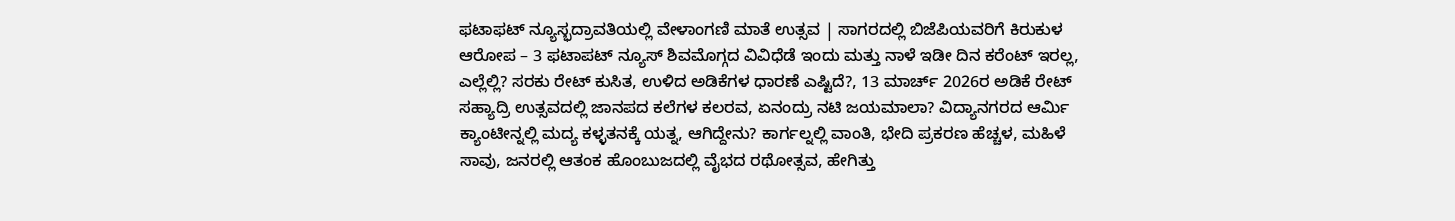ಫಟಾಫಟ್ ನ್ಯೂಸ್ಭದ್ರಾವತಿಯಲ್ಲಿ ವೇಳಾಂಗಣಿ ಮಾತೆ ಉತ್ಸವ | ಸಾಗರದಲ್ಲಿ ಬಿಜೆಪಿಯವರಿಗೆ ಕಿರುಕುಳ ಆರೋಪ – 3 ಫಟಾಪಟ್ ನ್ಯೂಸ್ ಶಿವಮೊಗ್ಗದ ವಿವಿಧೆಡೆ ಇಂದು ಮತ್ತು ನಾಳೆ ಇಡೀ ದಿನ ಕರೆಂಟ್ ಇರಲ್ಲ, ಎಲ್ಲೆಲ್ಲಿ? ಸರಕು ರೇಟ್ ಕುಸಿತ, ಉಳಿದ ಅಡಿಕೆಗಳ ಧಾರಣೆ ಎಷ್ಟಿದೆ?, 13 ಮಾರ್ಚ್ 2026ರ ಅಡಿಕೆ ರೇಟ್ ಸಹ್ಯಾದ್ರಿ ಉತ್ಸವದಲ್ಲಿ ಜಾನಪದ ಕಲೆಗಳ ಕಲರವ, ಏನಂದ್ರು ನಟಿ ಜಯಮಾಲಾ? ವಿದ್ಯಾನಗರದ ಆರ್ಮಿ ಕ್ಯಾಂಟೀನ್ನಲ್ಲಿ ಮದ್ಯ ಕಳ್ಳತನಕ್ಕೆ ಯತ್ನ, ಆಗಿದ್ದೇನು? ಕಾರ್ಗಲ್ನಲ್ಲಿ ವಾಂತಿ, ಭೇದಿ ಪ್ರಕರಣ ಹೆಚ್ಚಳ, ಮಹಿಳೆ ಸಾವು, ಜನರಲ್ಲಿ ಆತಂಕ ಹೊಂಬುಜದಲ್ಲಿ ವೈಭದ ರಥೋತ್ಸವ, ಹೇಗಿತ್ತು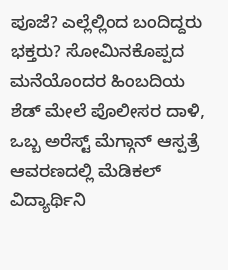ಪೂಜೆ? ಎಲ್ಲೆಲ್ಲಿಂದ ಬಂದಿದ್ದರು ಭಕ್ತರು? ಸೋಮಿನಕೊಪ್ಪದ ಮನೆಯೊಂದರ ಹಿಂಬದಿಯ ಶೆಡ್ ಮೇಲೆ ಪೊಲೀಸರ ದಾಳಿ, ಒಬ್ಬ ಅರೆಸ್ಟ್ ಮೆಗ್ಗಾನ್ ಆಸ್ಪತ್ರೆ ಆವರಣದಲ್ಲಿ ಮೆಡಿಕಲ್ ವಿದ್ಯಾರ್ಥಿನಿ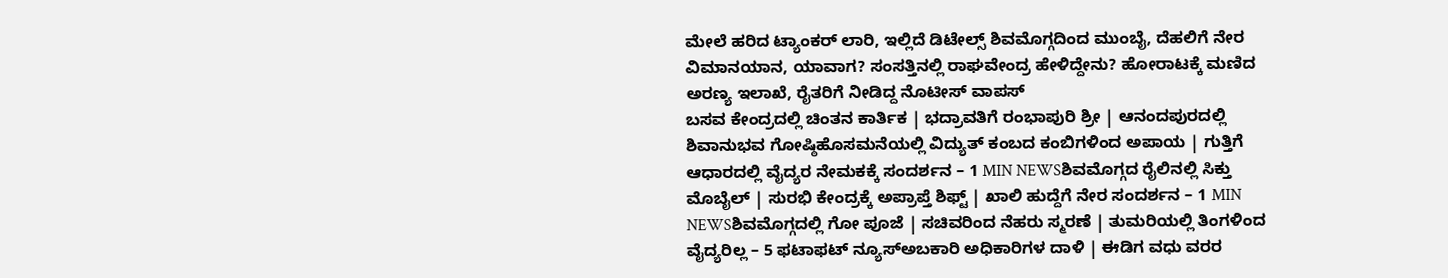ಮೇಲೆ ಹರಿದ ಟ್ಯಾಂಕರ್ ಲಾರಿ, ಇಲ್ಲಿದೆ ಡಿಟೇಲ್ಸ್ ಶಿವಮೊಗ್ಗದಿಂದ ಮುಂಬೈ, ದೆಹಲಿಗೆ ನೇರ ವಿಮಾನಯಾನ, ಯಾವಾಗ? ಸಂಸತ್ತಿನಲ್ಲಿ ರಾಘವೇಂದ್ರ ಹೇಳಿದ್ದೇನು? ಹೋರಾಟಕ್ಕೆ ಮಣಿದ ಅರಣ್ಯ ಇಲಾಖೆ, ರೈತರಿಗೆ ನೀಡಿದ್ದ ನೊಟೀಸ್ ವಾಪಸ್
ಬಸವ ಕೇಂದ್ರದಲ್ಲಿ ಚಿಂತನ ಕಾರ್ತಿಕ | ಭದ್ರಾವತಿಗೆ ರಂಭಾಪುರಿ ಶ್ರೀ | ಆನಂದಪುರದಲ್ಲಿ ಶಿವಾನುಭವ ಗೋಷ್ಠಿಹೊಸಮನೆಯಲ್ಲಿ ವಿದ್ಯುತ್ ಕಂಬದ ಕಂಬಿಗಳಿಂದ ಅಪಾಯ | ಗುತ್ತಿಗೆ ಆಧಾರದಲ್ಲಿ ವೈದ್ಯರ ನೇಮಕಕ್ಕೆ ಸಂದರ್ಶನ – 1 MIN NEWSಶಿವಮೊಗ್ಗದ ರೈಲಿನಲ್ಲಿ ಸಿಕ್ತು ಮೊಬೈಲ್ | ಸುರಭಿ ಕೇಂದ್ರಕ್ಕೆ ಅಪ್ರಾಪ್ತೆ ಶಿಫ್ಟ್ | ಖಾಲಿ ಹುದ್ದೆಗೆ ನೇರ ಸಂದರ್ಶನ – 1 MIN NEWSಶಿವಮೊಗ್ಗದಲ್ಲಿ ಗೋ ಪೂಜೆ | ಸಚಿವರಿಂದ ನೆಹರು ಸ್ಮರಣೆ | ತುಮರಿಯಲ್ಲಿ ತಿಂಗಳಿಂದ ವೈದ್ಯರಿಲ್ಲ – 5 ಫಟಾಫಟ್ ನ್ಯೂಸ್ಅಬಕಾರಿ ಅಧಿಕಾರಿಗಳ ದಾಳಿ | ಈಡಿಗ ವಧು ವರರ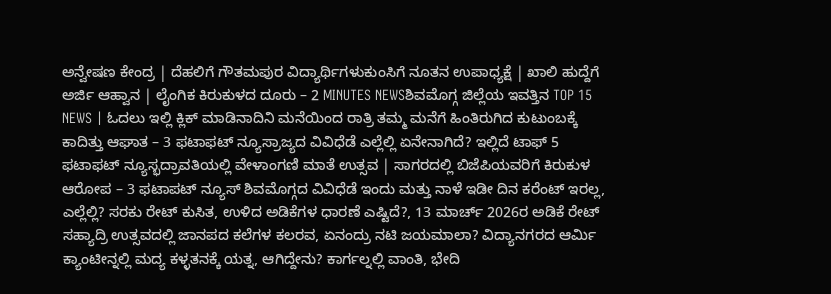ಅನ್ವೇಷಣ ಕೇಂದ್ರ | ದೆಹಲಿಗೆ ಗೌತಮಪುರ ವಿದ್ಯಾರ್ಥಿಗಳುಕುಂಸಿಗೆ ನೂತನ ಉಪಾಧ್ಯಕ್ಷೆ | ಖಾಲಿ ಹುದ್ದೆಗೆ ಅರ್ಜಿ ಆಹ್ವಾನ | ಲೈಂಗಿಕ ಕಿರುಕುಳದ ದೂರು – 2 MINUTES NEWSಶಿವಮೊಗ್ಗ ಜಿಲ್ಲೆಯ ಇವತ್ತಿನ TOP 15 NEWS | ಓದಲು ಇಲ್ಲಿ ಕ್ಲಿಕ್ ಮಾಡಿನಾದಿನಿ ಮನೆಯಿಂದ ರಾತ್ರಿ ತಮ್ಮ ಮನೆಗೆ ಹಿಂತಿರುಗಿದ ಕುಟುಂಬಕ್ಕೆ ಕಾದಿತ್ತು ಆಘಾತ – 3 ಫಟಾಫಟ್ ನ್ಯೂಸ್ರಾಜ್ಯದ ವಿವಿಧೆಡೆ ಎಲ್ಲೆಲ್ಲಿ ಏನೇನಾಗಿದೆ? ಇಲ್ಲಿದೆ ಟಾಫ್ 5 ಫಟಾಫಟ್ ನ್ಯೂಸ್ಭದ್ರಾವತಿಯಲ್ಲಿ ವೇಳಾಂಗಣಿ ಮಾತೆ ಉತ್ಸವ | ಸಾಗರದಲ್ಲಿ ಬಿಜೆಪಿಯವರಿಗೆ ಕಿರುಕುಳ ಆರೋಪ – 3 ಫಟಾಪಟ್ ನ್ಯೂಸ್ ಶಿವಮೊಗ್ಗದ ವಿವಿಧೆಡೆ ಇಂದು ಮತ್ತು ನಾಳೆ ಇಡೀ ದಿನ ಕರೆಂಟ್ ಇರಲ್ಲ, ಎಲ್ಲೆಲ್ಲಿ? ಸರಕು ರೇಟ್ ಕುಸಿತ, ಉಳಿದ ಅಡಿಕೆಗಳ ಧಾರಣೆ ಎಷ್ಟಿದೆ?, 13 ಮಾರ್ಚ್ 2026ರ ಅಡಿಕೆ ರೇಟ್ ಸಹ್ಯಾದ್ರಿ ಉತ್ಸವದಲ್ಲಿ ಜಾನಪದ ಕಲೆಗಳ ಕಲರವ, ಏನಂದ್ರು ನಟಿ ಜಯಮಾಲಾ? ವಿದ್ಯಾನಗರದ ಆರ್ಮಿ ಕ್ಯಾಂಟೀನ್ನಲ್ಲಿ ಮದ್ಯ ಕಳ್ಳತನಕ್ಕೆ ಯತ್ನ, ಆಗಿದ್ದೇನು? ಕಾರ್ಗಲ್ನಲ್ಲಿ ವಾಂತಿ, ಭೇದಿ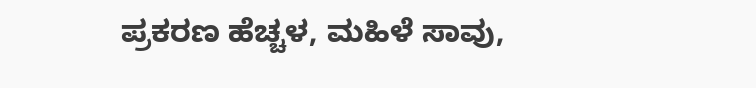ಪ್ರಕರಣ ಹೆಚ್ಚಳ, ಮಹಿಳೆ ಸಾವು,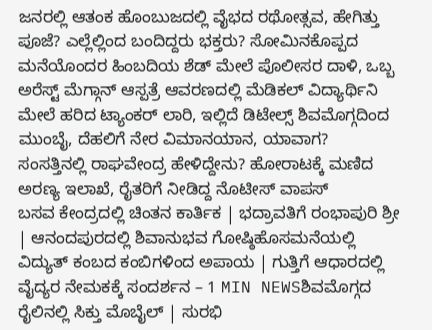ಜನರಲ್ಲಿ ಆತಂಕ ಹೊಂಬುಜದಲ್ಲಿ ವೈಭದ ರಥೋತ್ಸವ, ಹೇಗಿತ್ತು ಪೂಜೆ? ಎಲ್ಲೆಲ್ಲಿಂದ ಬಂದಿದ್ದರು ಭಕ್ತರು? ಸೋಮಿನಕೊಪ್ಪದ ಮನೆಯೊಂದರ ಹಿಂಬದಿಯ ಶೆಡ್ ಮೇಲೆ ಪೊಲೀಸರ ದಾಳಿ, ಒಬ್ಬ ಅರೆಸ್ಟ್ ಮೆಗ್ಗಾನ್ ಆಸ್ಪತ್ರೆ ಆವರಣದಲ್ಲಿ ಮೆಡಿಕಲ್ ವಿದ್ಯಾರ್ಥಿನಿ ಮೇಲೆ ಹರಿದ ಟ್ಯಾಂಕರ್ ಲಾರಿ, ಇಲ್ಲಿದೆ ಡಿಟೇಲ್ಸ್ ಶಿವಮೊಗ್ಗದಿಂದ ಮುಂಬೈ, ದೆಹಲಿಗೆ ನೇರ ವಿಮಾನಯಾನ, ಯಾವಾಗ? ಸಂಸತ್ತಿನಲ್ಲಿ ರಾಘವೇಂದ್ರ ಹೇಳಿದ್ದೇನು? ಹೋರಾಟಕ್ಕೆ ಮಣಿದ ಅರಣ್ಯ ಇಲಾಖೆ, ರೈತರಿಗೆ ನೀಡಿದ್ದ ನೊಟೀಸ್ ವಾಪಸ್
ಬಸವ ಕೇಂದ್ರದಲ್ಲಿ ಚಿಂತನ ಕಾರ್ತಿಕ | ಭದ್ರಾವತಿಗೆ ರಂಭಾಪುರಿ ಶ್ರೀ | ಆನಂದಪುರದಲ್ಲಿ ಶಿವಾನುಭವ ಗೋಷ್ಠಿಹೊಸಮನೆಯಲ್ಲಿ ವಿದ್ಯುತ್ ಕಂಬದ ಕಂಬಿಗಳಿಂದ ಅಪಾಯ | ಗುತ್ತಿಗೆ ಆಧಾರದಲ್ಲಿ ವೈದ್ಯರ ನೇಮಕಕ್ಕೆ ಸಂದರ್ಶನ – 1 MIN NEWSಶಿವಮೊಗ್ಗದ ರೈಲಿನಲ್ಲಿ ಸಿಕ್ತು ಮೊಬೈಲ್ | ಸುರಭಿ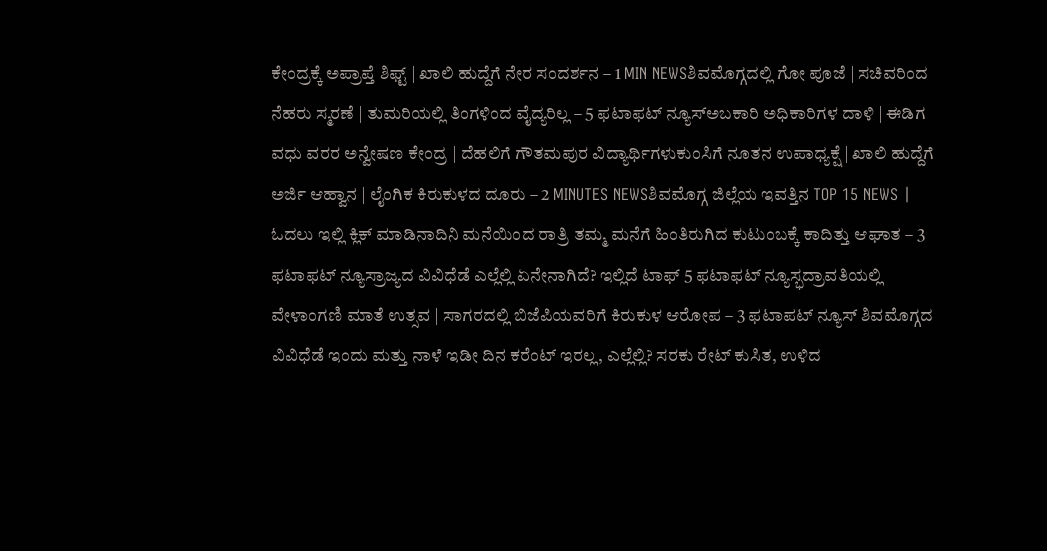ಕೇಂದ್ರಕ್ಕೆ ಅಪ್ರಾಪ್ತೆ ಶಿಫ್ಟ್ | ಖಾಲಿ ಹುದ್ದೆಗೆ ನೇರ ಸಂದರ್ಶನ – 1 MIN NEWSಶಿವಮೊಗ್ಗದಲ್ಲಿ ಗೋ ಪೂಜೆ | ಸಚಿವರಿಂದ ನೆಹರು ಸ್ಮರಣೆ | ತುಮರಿಯಲ್ಲಿ ತಿಂಗಳಿಂದ ವೈದ್ಯರಿಲ್ಲ – 5 ಫಟಾಫಟ್ ನ್ಯೂಸ್ಅಬಕಾರಿ ಅಧಿಕಾರಿಗಳ ದಾಳಿ | ಈಡಿಗ ವಧು ವರರ ಅನ್ವೇಷಣ ಕೇಂದ್ರ | ದೆಹಲಿಗೆ ಗೌತಮಪುರ ವಿದ್ಯಾರ್ಥಿಗಳುಕುಂಸಿಗೆ ನೂತನ ಉಪಾಧ್ಯಕ್ಷೆ | ಖಾಲಿ ಹುದ್ದೆಗೆ ಅರ್ಜಿ ಆಹ್ವಾನ | ಲೈಂಗಿಕ ಕಿರುಕುಳದ ದೂರು – 2 MINUTES NEWSಶಿವಮೊಗ್ಗ ಜಿಲ್ಲೆಯ ಇವತ್ತಿನ TOP 15 NEWS | ಓದಲು ಇಲ್ಲಿ ಕ್ಲಿಕ್ ಮಾಡಿನಾದಿನಿ ಮನೆಯಿಂದ ರಾತ್ರಿ ತಮ್ಮ ಮನೆಗೆ ಹಿಂತಿರುಗಿದ ಕುಟುಂಬಕ್ಕೆ ಕಾದಿತ್ತು ಆಘಾತ – 3 ಫಟಾಫಟ್ ನ್ಯೂಸ್ರಾಜ್ಯದ ವಿವಿಧೆಡೆ ಎಲ್ಲೆಲ್ಲಿ ಏನೇನಾಗಿದೆ? ಇಲ್ಲಿದೆ ಟಾಫ್ 5 ಫಟಾಫಟ್ ನ್ಯೂಸ್ಭದ್ರಾವತಿಯಲ್ಲಿ ವೇಳಾಂಗಣಿ ಮಾತೆ ಉತ್ಸವ | ಸಾಗರದಲ್ಲಿ ಬಿಜೆಪಿಯವರಿಗೆ ಕಿರುಕುಳ ಆರೋಪ – 3 ಫಟಾಪಟ್ ನ್ಯೂಸ್ ಶಿವಮೊಗ್ಗದ ವಿವಿಧೆಡೆ ಇಂದು ಮತ್ತು ನಾಳೆ ಇಡೀ ದಿನ ಕರೆಂಟ್ ಇರಲ್ಲ, ಎಲ್ಲೆಲ್ಲಿ? ಸರಕು ರೇಟ್ ಕುಸಿತ, ಉಳಿದ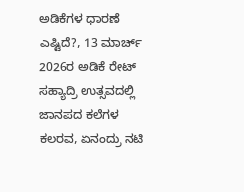ಅಡಿಕೆಗಳ ಧಾರಣೆ ಎಷ್ಟಿದೆ?, 13 ಮಾರ್ಚ್ 2026ರ ಅಡಿಕೆ ರೇಟ್ ಸಹ್ಯಾದ್ರಿ ಉತ್ಸವದಲ್ಲಿ ಜಾನಪದ ಕಲೆಗಳ ಕಲರವ, ಏನಂದ್ರು ನಟಿ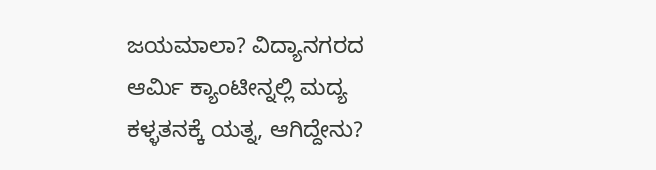ಜಯಮಾಲಾ? ವಿದ್ಯಾನಗರದ ಆರ್ಮಿ ಕ್ಯಾಂಟೀನ್ನಲ್ಲಿ ಮದ್ಯ ಕಳ್ಳತನಕ್ಕೆ ಯತ್ನ, ಆಗಿದ್ದೇನು?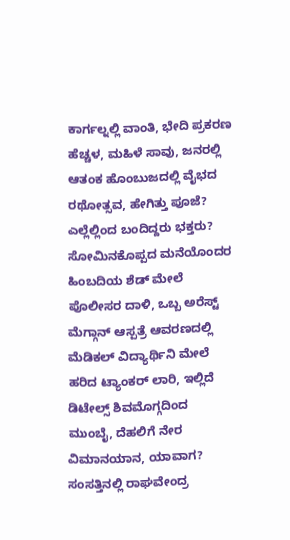ಕಾರ್ಗಲ್ನಲ್ಲಿ ವಾಂತಿ, ಭೇದಿ ಪ್ರಕರಣ ಹೆಚ್ಚಳ, ಮಹಿಳೆ ಸಾವು, ಜನರಲ್ಲಿ ಆತಂಕ ಹೊಂಬುಜದಲ್ಲಿ ವೈಭದ ರಥೋತ್ಸವ, ಹೇಗಿತ್ತು ಪೂಜೆ? ಎಲ್ಲೆಲ್ಲಿಂದ ಬಂದಿದ್ದರು ಭಕ್ತರು? ಸೋಮಿನಕೊಪ್ಪದ ಮನೆಯೊಂದರ ಹಿಂಬದಿಯ ಶೆಡ್ ಮೇಲೆ ಪೊಲೀಸರ ದಾಳಿ, ಒಬ್ಬ ಅರೆಸ್ಟ್ ಮೆಗ್ಗಾನ್ ಆಸ್ಪತ್ರೆ ಆವರಣದಲ್ಲಿ ಮೆಡಿಕಲ್ ವಿದ್ಯಾರ್ಥಿನಿ ಮೇಲೆ ಹರಿದ ಟ್ಯಾಂಕರ್ ಲಾರಿ, ಇಲ್ಲಿದೆ ಡಿಟೇಲ್ಸ್ ಶಿವಮೊಗ್ಗದಿಂದ ಮುಂಬೈ, ದೆಹಲಿಗೆ ನೇರ ವಿಮಾನಯಾನ, ಯಾವಾಗ? ಸಂಸತ್ತಿನಲ್ಲಿ ರಾಘವೇಂದ್ರ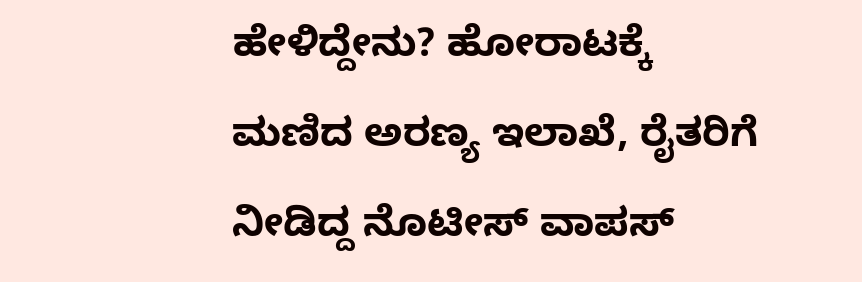ಹೇಳಿದ್ದೇನು? ಹೋರಾಟಕ್ಕೆ ಮಣಿದ ಅರಣ್ಯ ಇಲಾಖೆ, ರೈತರಿಗೆ ನೀಡಿದ್ದ ನೊಟೀಸ್ ವಾಪಸ್